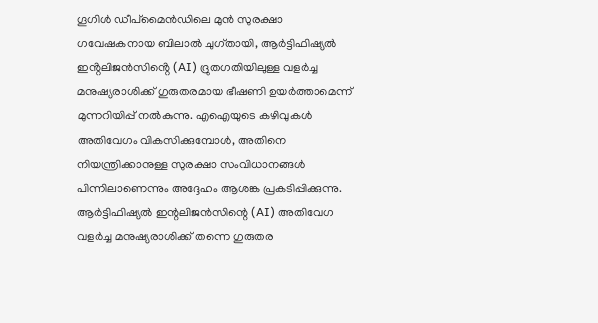ഗൂഗിൾ ഡീപ്മൈൻഡിലെ മുൻ സുരക്ഷാ ഗവേഷകനായ ബിലാൽ ചുഗ്തായി, ആർട്ടിഫിഷ്യൽ ഇൻ്റലിജൻസിൻ്റെ (AI) ദ്രുതഗതിയിലുള്ള വളർച്ച മനുഷ്യരാശിക്ക് ഗുരുതരമായ ഭീഷണി ഉയർത്താമെന്ന് മുന്നറിയിപ്പ് നൽകുന്നു. എഐയുടെ കഴിവുകൾ അതിവേഗം വികസിക്കുമ്പോൾ, അതിനെ നിയന്ത്രിക്കാനുള്ള സുരക്ഷാ സംവിധാനങ്ങൾ പിന്നിലാണെന്നും അദ്ദേഹം ആശങ്ക പ്രകടിപ്പിക്കുന്നു.
ആർട്ടിഫിഷ്യൽ ഇന്റലിജൻസിന്റെ (AI) അതിവേഗ വളർച്ച മനുഷ്യരാശിക്ക് തന്നെ ഗുരുതര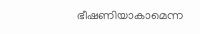ഭീഷണിയാകാമെന്ന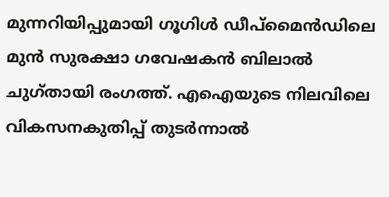മുന്നറിയിപ്പുമായി ഗൂഗിൾ ഡീപ്മൈൻഡിലെ മുൻ സുരക്ഷാ ഗവേഷകൻ ബിലാൽ ചുഗ്തായി രംഗത്ത്. എഐയുടെ നിലവിലെ വികസനകുതിപ്പ് തുടർന്നാൽ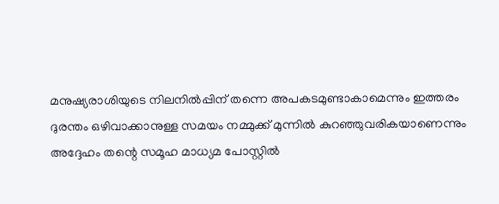മനുഷ്യരാശിയുടെ നിലനിൽപ്പിന് തന്നെ അപകടമുണ്ടാകാമെന്നും ഇത്തരം ദുരന്തം ഒഴിവാക്കാനുള്ള സമയം നമ്മുക്ക് മുന്നിൽ കുറഞ്ഞുവരികയാണെന്നും അദ്ദേഹം തന്റെ സമൂഹ മാധ്യമ പോസ്റ്റിൽ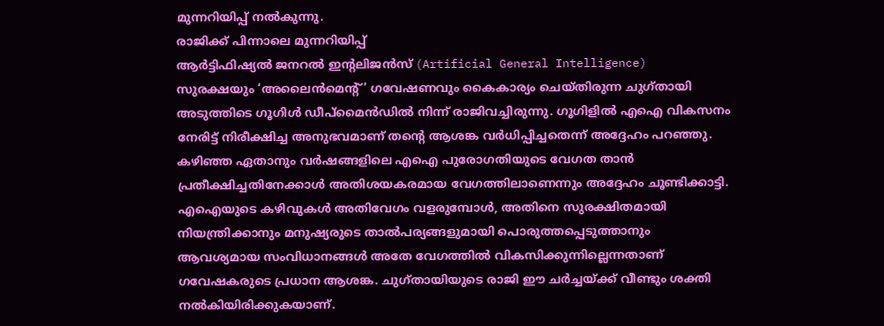മുന്നറിയിപ്പ് നൽകുന്നു.
രാജിക്ക് പിന്നാലെ മുന്നറിയിപ്പ്
ആർട്ടിഫിഷ്യൽ ജനറൽ ഇന്റലിജൻസ് (Artificial General Intelligence) സുരക്ഷയും ‘അലൈൻമെന്റ്’ ഗവേഷണവും കൈകാര്യം ചെയ്തിരുന്ന ചുഗ്തായി അടുത്തിടെ ഗൂഗിൾ ഡീപ്മൈൻഡിൽ നിന്ന് രാജിവച്ചിരുന്നു. ഗൂഗിളിൽ എഐ വികസനം നേരിട്ട് നിരീക്ഷിച്ച അനുഭവമാണ് തന്റെ ആശങ്ക വർധിപ്പിച്ചതെന്ന് അദ്ദേഹം പറഞ്ഞു. കഴിഞ്ഞ ഏതാനും വർഷങ്ങളിലെ എഐ പുരോഗതിയുടെ വേഗത താൻ പ്രതീക്ഷിച്ചതിനേക്കാൾ അതിശയകരമായ വേഗത്തിലാണെന്നും അദ്ദേഹം ചൂണ്ടിക്കാട്ടി. എഐയുടെ കഴിവുകൾ അതിവേഗം വളരുമ്പോൾ, അതിനെ സുരക്ഷിതമായി നിയന്ത്രിക്കാനും മനുഷ്യരുടെ താൽപര്യങ്ങളുമായി പൊരുത്തപ്പെടുത്താനും ആവശ്യമായ സംവിധാനങ്ങൾ അതേ വേഗത്തിൽ വികസിക്കുന്നില്ലെന്നതാണ് ഗവേഷകരുടെ പ്രധാന ആശങ്ക. ചുഗ്തായിയുടെ രാജി ഈ ചർച്ചയ്ക്ക് വീണ്ടും ശക്തി നൽകിയിരിക്കുകയാണ്.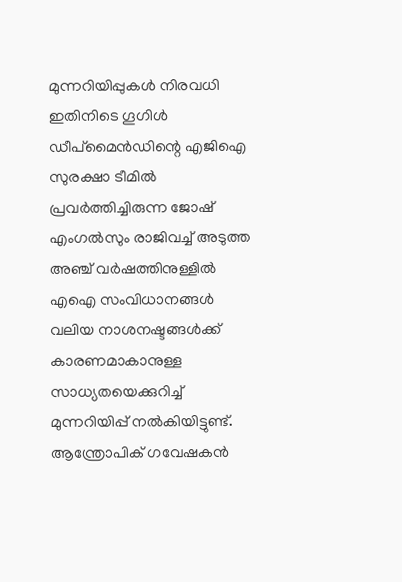മുന്നറിയിപ്പുകൾ നിരവധി
ഇതിനിടെ ഗൂഗിൾ ഡീപ്മൈൻഡിന്റെ എജിഐ സുരക്ഷാ ടീമിൽ പ്രവർത്തിച്ചിരുന്ന ജോഷ് എംഗൽസും രാജിവച്ച് അടുത്ത അഞ്ച് വർഷത്തിനുള്ളിൽ എഐ സംവിധാനങ്ങൾ വലിയ നാശനഷ്ടങ്ങൾക്ക് കാരണമാകാനുള്ള സാധ്യതയെക്കുറിച്ച് മുന്നറിയിപ്പ് നൽകിയിട്ടുണ്ട്. ആന്ത്രോപിക് ഗവേഷകൻ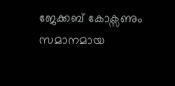ജേക്കബ് കോക്സണും സമാനമായ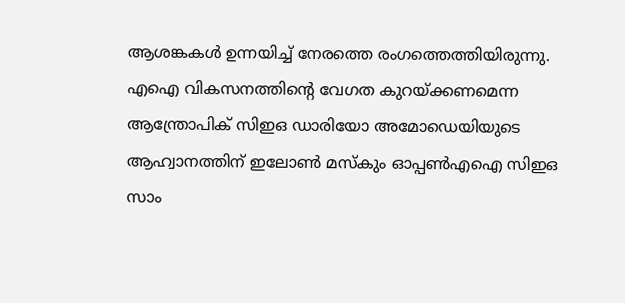ആശങ്കകൾ ഉന്നയിച്ച് നേരത്തെ രംഗത്തെത്തിയിരുന്നു. എഐ വികസനത്തിന്റെ വേഗത കുറയ്ക്കണമെന്ന ആന്ത്രോപിക് സിഇഒ ഡാരിയോ അമോഡെയിയുടെ ആഹ്വാനത്തിന് ഇലോൺ മസ്കും ഓപ്പൺഎഐ സിഇഒ സാം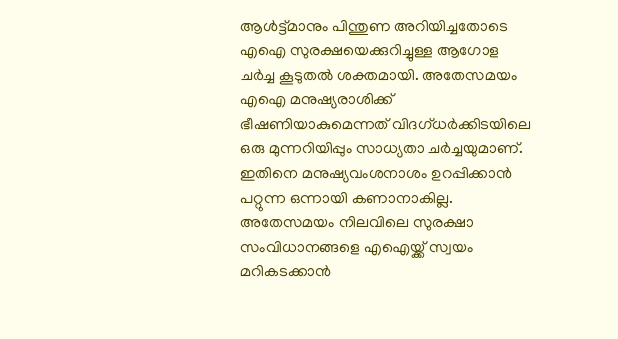ആൾട്ട്മാനും പിന്തുണ അറിയിച്ചതോടെ എഐ സുരക്ഷയെക്കുറിച്ചുള്ള ആഗോള ചർച്ച കൂടുതൽ ശക്തമായി. അതേസമയം എഐ മനുഷ്യരാശിക്ക് ഭീഷണിയാകുമെന്നത് വിദഗ്ധർക്കിടയിലെ ഒരു മുന്നറിയിപ്പും സാധ്യതാ ചർച്ചയുമാണ്. ഇതിനെ മനുഷ്യവംശനാശം ഉറപ്പിക്കാൻ പറ്റുന്ന ഒന്നായി കണാനാകില്ല. അതേസമയം നിലവിലെ സുരക്ഷാ സംവിധാനങ്ങളെ എഐയ്ക്ക് സ്വയം മറികടക്കാൻ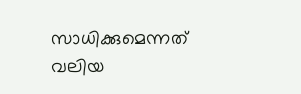സാധിക്കുമെന്നത് വലിയ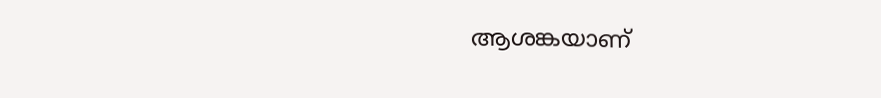ആശങ്കയാണ്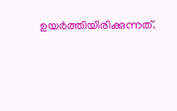ഉയർത്തിയിരിക്കുന്നത്.